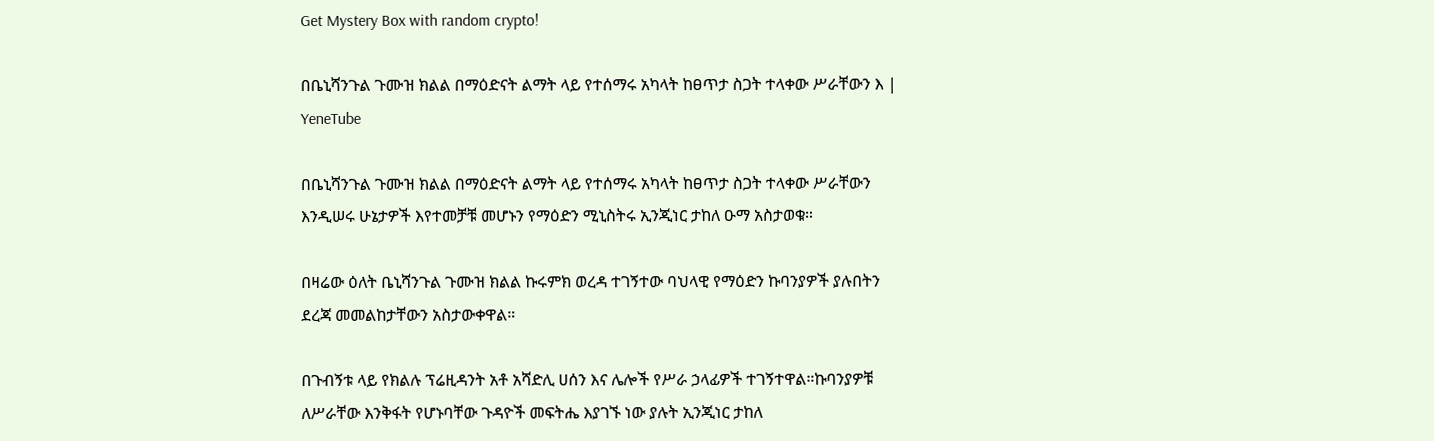Get Mystery Box with random crypto!

በቤኒሻንጉል ጉሙዝ ክልል በማዕድናት ልማት ላይ የተሰማሩ አካላት ከፀጥታ ስጋት ተላቀው ሥራቸውን እ | YeneTube

በቤኒሻንጉል ጉሙዝ ክልል በማዕድናት ልማት ላይ የተሰማሩ አካላት ከፀጥታ ስጋት ተላቀው ሥራቸውን እንዲሠሩ ሁኔታዎች እየተመቻቹ መሆኑን የማዕድን ሚኒስትሩ ኢንጂነር ታከለ ዑማ አስታወቁ።

በዛሬው ዕለት ቤኒሻንጉል ጉሙዝ ክልል ኩሩምክ ወረዳ ተገኝተው ባህላዊ የማዕድን ኩባንያዎች ያሉበትን ደረጃ መመልከታቸውን አስታውቀዋል።

በጉብኝቱ ላይ የክልሉ ፕሬዚዳንት አቶ አሻድሊ ሀሰን እና ሌሎች የሥራ ኃላፊዎች ተገኝተዋል።ኩባንያዎቹ ለሥራቸው እንቅፋት የሆኑባቸው ጉዳዮች መፍትሔ እያገኙ ነው ያሉት ኢንጂነር ታከለ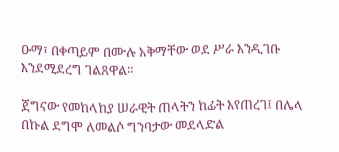ዑማ፣ በቀጣይም በሙሉ አቅማቸው ወደ ሥራ እንዲገቡ እንደሚደረግ ገልጸዋል።

ጀግናው የመከላከያ ሠራዊት ጠላትን ከፊት እየጠረገ፤ በሌላ በኩል ደግሞ ለመልሶ ግንባታው መደላድል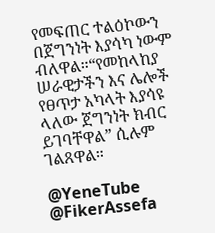የመፍጠር ተልዕኮውን በጀግንነት እያሳካ ነውም ብለዋል።“የመከላከያ ሠራዊታችን እና ሌሎች የፀጥታ አካላት እያሳዩ ላለው ጀግንነት ክብር ይገባቸዋል” ሲሉም ገልጸዋል።

@YeneTube @FikerAssefa